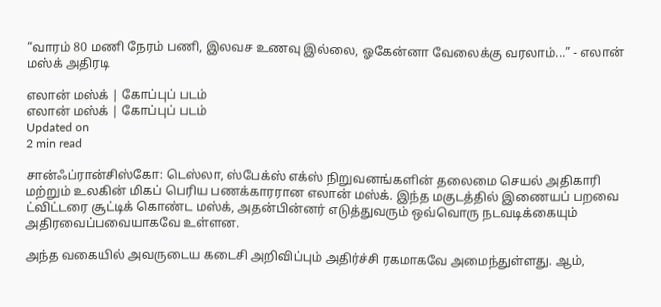“வாரம் 80 மணி நேரம் பணி, இலவச உணவு இல்லை, ஓகேன்னா வேலைக்கு வரலாம்...” - எலான் மஸ்க் அதிரடி

எலான் மஸ்க் | கோப்புப் படம்
எலான் மஸ்க் | கோப்புப் படம்
Updated on
2 min read

சான்ஃப்ரான்சிஸ்கோ: டெஸ்லா, ஸ்பேக்ஸ் எக்ஸ் நிறுவனங்களின் தலைமை செயல் அதிகாரி மற்றும் உலகின் மிகப் பெரிய பணக்காரரான எலான் மஸ்க். இந்த மகுடத்தில் இணையப் பறவை ட்விட்டரை சூட்டிக் கொண்ட மஸ்க், அதன்பின்னர் எடுத்துவரும் ஒவ்வொரு நடவடிக்கையும் அதிரவைப்பவையாகவே உள்ளன.

அந்த வகையில் அவருடைய கடைசி அறிவிப்பும் அதிர்ச்சி ரகமாகவே அமைந்துள்ளது. ஆம்,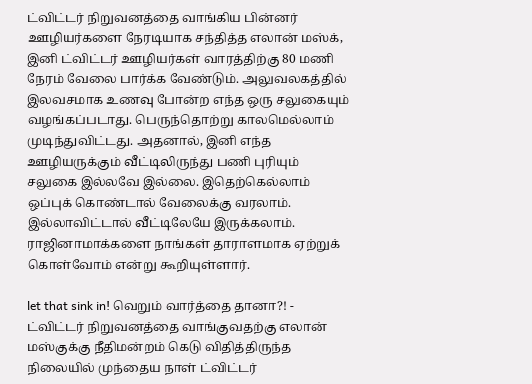ட்விட்டர் நிறுவனத்தை வாங்கிய பின்னர் ஊழியர்களை நேரடியாக சந்தித்த எலான் மஸ்க், இனி ட்விட்டர் ஊழியர்கள் வாரத்திற்கு 80 மணி நேரம் வேலை பார்க்க வேண்டும். அலுவலகத்தில் இலவசமாக உணவு போன்ற எந்த ஒரு சலுகையும் வழங்கப்படாது. பெருந்தொற்று காலமெல்லாம் முடிந்துவிட்டது. அதனால், இனி எந்த ஊழியருக்கும் வீட்டிலிருந்து பணி புரியும் சலுகை இல்லவே இல்லை. இதெற்கெல்லாம் ஒப்புக் கொண்டால் வேலைக்கு வரலாம். இல்லாவிட்டால் வீட்டிலேயே இருக்கலாம். ராஜினாமாக்களை நாங்கள் தாராளமாக ஏற்றுக் கொள்வோம் என்று கூறியுள்ளார்.

let that sink in! வெறும் வார்த்தை தானா?! - ட்விட்டர் நிறுவனத்தை வாங்குவதற்கு எலான் மஸ்குக்கு நீதிமன்றம் கெடு விதித்திருந்த நிலையில் முந்தைய நாள் ட்விட்டர்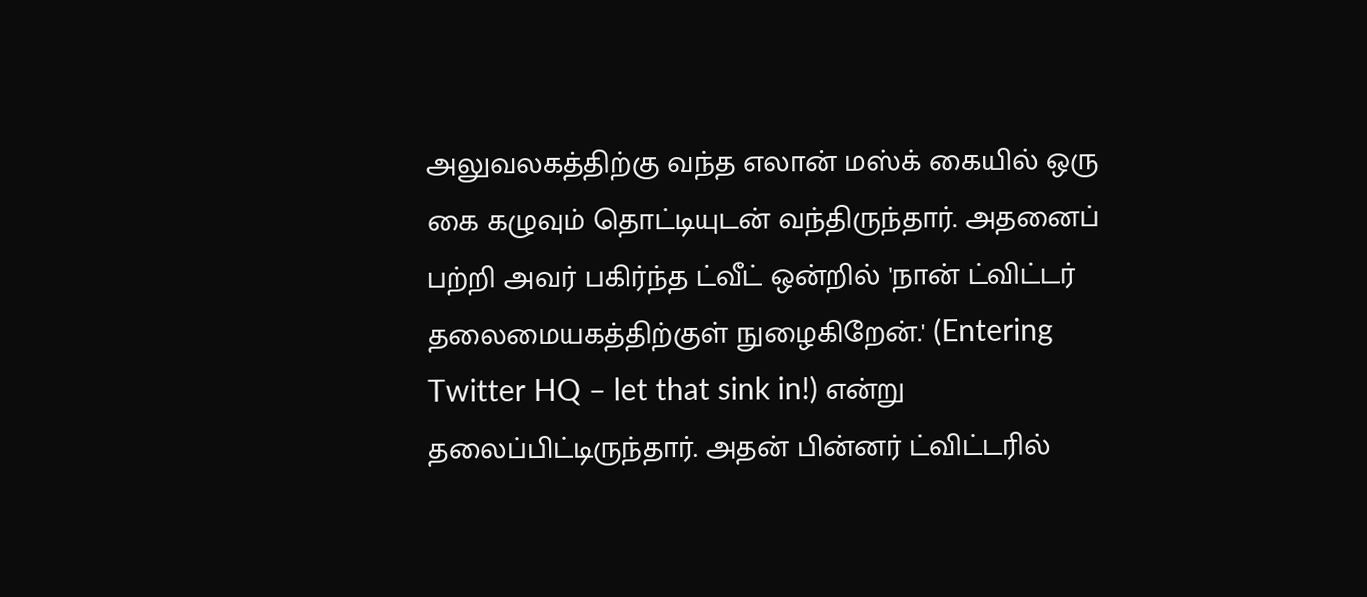அலுவலகத்திற்கு வந்த எலான் மஸ்க் கையில் ஒரு கை கழுவும் தொட்டியுடன் வந்திருந்தார். அதனைப் பற்றி அவர் பகிர்ந்த ட்வீட் ஒன்றில் 'நான் ட்விட்டர் தலைமையகத்திற்குள் நுழைகிறேன்.' (Entering Twitter HQ – let that sink in!) என்று தலைப்பிட்டிருந்தார். அதன் பின்னர் ட்விட்டரில்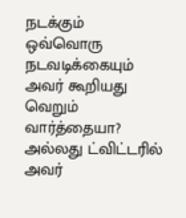நடக்கும் ஒவ்வொரு நடவடிக்கையும் அவர் கூறியது வெறும் வார்த்தையா? அல்லது ட்விட்டரில் அவர்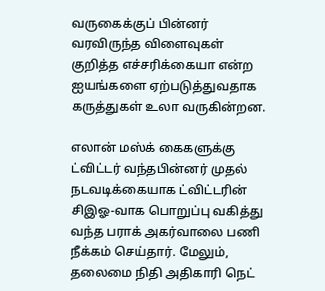வருகைக்குப் பின்னர் வரவிருந்த விளைவுகள் குறித்த எச்சரிக்கையா என்ற ஐயங்களை ஏற்படுத்துவதாக கருத்துகள் உலா வருகின்றன.

எலான் மஸ்க் கைகளுக்கு ட்விட்டர் வந்தபின்னர் முதல் நடவடிக்கையாக ட்விட்டரின் சிஇஓ-வாக பொறுப்பு வகித்து வந்த பராக் அகர்வாலை பணி நீக்கம் செய்தார். மேலும், தலைமை நிதி அதிகாரி நெட்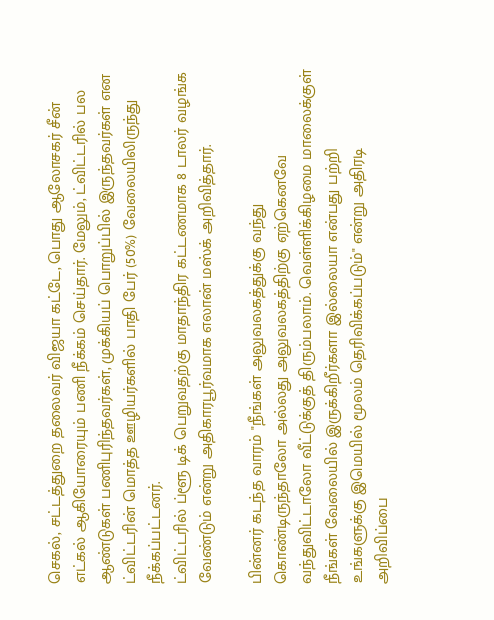செகல், சட்டத்துறை தலைவர் விஜயா கட்டே, பொது ஆலோசகர் சீன் எட்கல் ஆகியோரையும் பணி நீக்கம் செய்தார். மேலும், ட்விட்டரில் பல ஆண்டுகள் பணிபுரிந்தவர்கள், முக்கியப் பொறுப்பில் இருந்தவர்கள் என ட்விட்டரின் மொத்த ஊழியர்களில் பாதி பேர் (50%) வேலையிலிருந்து நீக்கப்பட்டனர்.
ட்விட்டரில் ப்ளூ டிக் பெறுவதற்கு மாதாந்திர கட்டணமாக 8 டாலர் வழங்க வேண்டும் என்று அதிகாரபூர்வமாக எலான் மஸ்க் அறிவித்தார்.

பின்னர் கடந்த வாரம் "நீங்கள் அலுவலகத்துக்கு வந்து கொண்டிருந்தாலோ அல்லது அலுவலகத்திற்கு ஏற்கெனவே வந்துவிட்டாலோ வீட்டுக்குத் திரும்பலாம். வெள்ளிக்கிழமை மாலைக்குள் நீங்கள் வேலையில் இருக்கிறீர்களா இல்லையா என்பது பற்றி உங்களுக்கு இமெயில் மூலம் தெரிவிக்கப்படும்" என்று அதிரடி அறிவிப்பை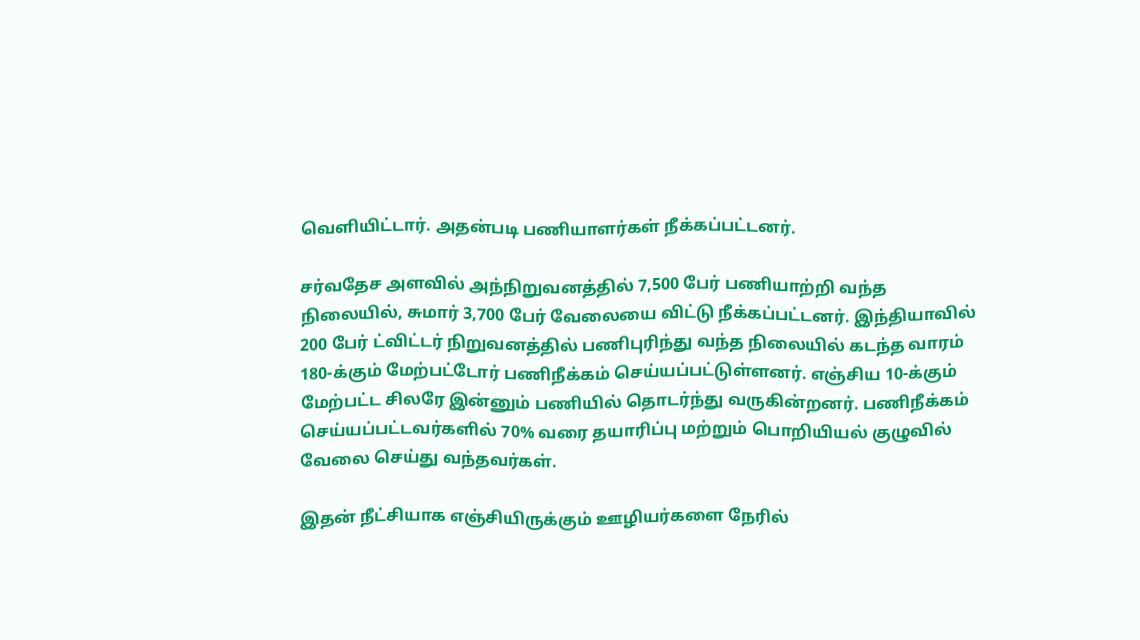வெளியிட்டார். அதன்படி பணியாளர்கள் நீக்கப்பட்டனர்.

சர்வதேச அளவில் அந்நிறுவனத்தில் 7,500 பேர் பணியாற்றி வந்த நிலையில், சுமார் 3,700 பேர் வேலையை விட்டு நீக்கப்பட்டனர். இந்தியாவில் 200 பேர் ட்விட்டர் நிறுவனத்தில் பணிபுரிந்து வந்த நிலையில் கடந்த வாரம் 180-க்கும் மேற்பட்டோர் பணிநீக்கம் செய்யப்பட்டுள்ளனர். எஞ்சிய 10-க்கும் மேற்பட்ட சிலரே இன்னும் பணியில் தொடர்ந்து வருகின்றனர். பணிநீக்கம் செய்யப்பட்டவர்களில் 70% வரை தயாரிப்பு மற்றும் பொறியியல் குழுவில் வேலை செய்து வந்தவர்கள்.

இதன் நீட்சியாக எஞ்சியிருக்கும் ஊழியர்களை நேரில்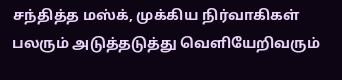சந்தித்த மஸ்க், முக்கிய நிர்வாகிகள் பலரும் அடுத்தடுத்து வெளியேறிவரும்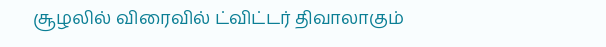சூழலில் விரைவில் ட்விட்டர் திவாலாகும்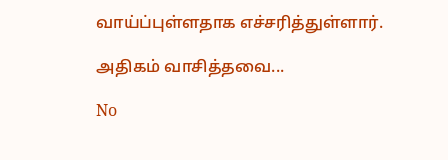வாய்ப்புள்ளதாக எச்சரித்துள்ளார்.

அதிகம் வாசித்தவை...

No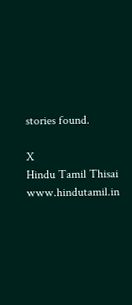stories found.

X
Hindu Tamil Thisai
www.hindutamil.in